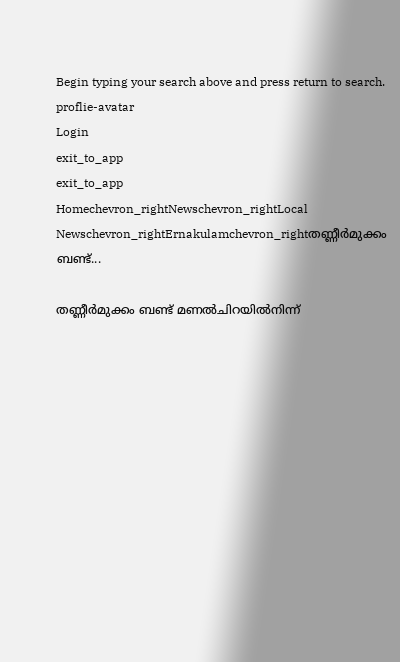Begin typing your search above and press return to search.
proflie-avatar
Login
exit_to_app
exit_to_app
Homechevron_rightNewschevron_rightLocal Newschevron_rightErnakulamchevron_rightതണ്ണീര്‍മുക്കം ബണ്ട്...

തണ്ണീര്‍മുക്കം ബണ്ട് മണല്‍ചിറയില്‍നിന്ന്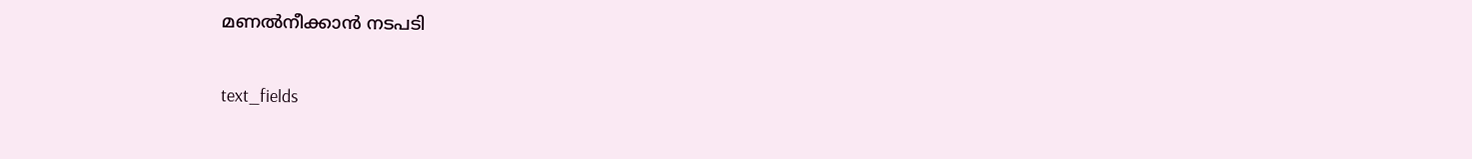മണല്‍നീക്കാൻ നടപടി

text_fields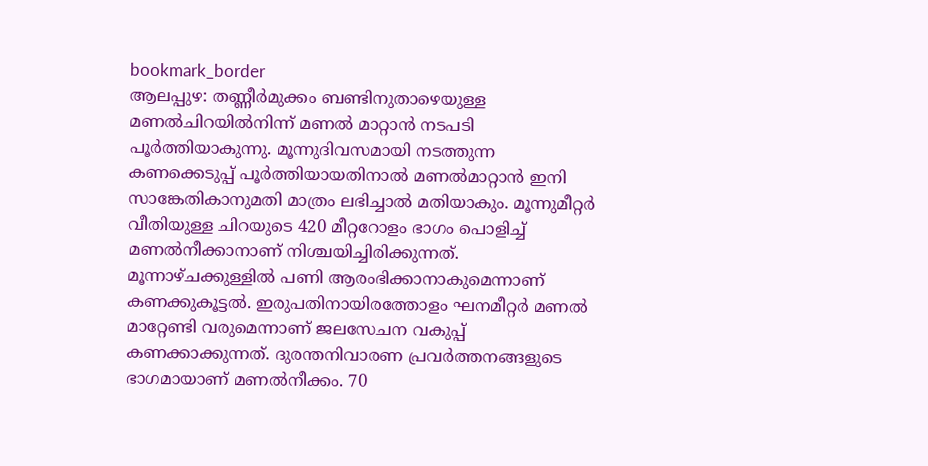bookmark_border
ആലപ്പുഴ: തണ്ണീര്‍മുക്കം ബണ്ടിനുതാഴെയുള്ള മണല്‍ചിറയില്‍നിന്ന് മണല്‍ മാറ്റാൻ നടപടി പൂര്‍ത്തിയാകുന്നു. മൂന്നുദിവസമായി നടത്തുന്ന കണക്കെടുപ്പ് പൂർത്തിയായതിനാൽ മണൽമാറ്റാൻ ഇനി സാങ്കേതികാനുമതി മാത്രം ലഭിച്ചാൽ മതിയാകും. മൂന്നുമീറ്റര്‍ വീതിയുള്ള ചിറയുടെ 420 മീറ്ററോളം ഭാഗം പൊളിച്ച് മണല്‍നീക്കാനാണ് നിശ്ചയിച്ചിരിക്കുന്നത്. മൂന്നാഴ്ചക്കുള്ളില്‍ പണി ആരംഭിക്കാനാകുമെന്നാണ് കണക്കുകൂട്ടൽ. ഇരുപതിനായിരത്തോളം ഘനമീറ്റർ മണൽ മാറ്റേണ്ടി വരുമെന്നാണ് ജലസേചന വകുപ്പ് കണക്കാക്കുന്നത്. ദുരന്തനിവാരണ പ്രവര്‍ത്തനങ്ങളുടെ ഭാഗമായാണ് മണല്‍നീക്കം. 70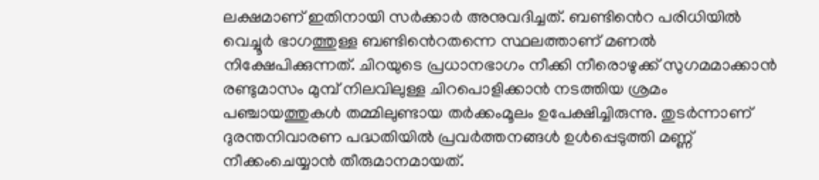ലക്ഷമാണ് ഇതിനായി സര്‍ക്കാര്‍ അനുവദിച്ചത്. ബണ്ടിൻെറ പരിധിയില്‍ വെച്ചൂർ ഭാഗത്തുള്ള ബണ്ടിൻെറതന്നെ സ്ഥലത്താണ് മണല്‍ നിക്ഷേപിക്കുന്നത്. ചിറയുടെ പ്രധാനഭാഗം നീക്കി നീരൊഴുക്ക് സുഗമമാക്കാൻ രണ്ടുമാസം മുമ്പ് നിലവിലുള്ള ചിറപൊളിക്കാൻ നടത്തിയ ശ്രമം പഞ്ചായത്തുകൾ തമ്മിലുണ്ടായ തര്‍ക്കംമൂലം ഉപേക്ഷിച്ചിരുന്നു. തുടര്‍ന്നാണ് ദുരന്തനിവാരണ പദ്ധതിയില്‍ പ്രവര്‍ത്തനങ്ങള്‍ ഉൾപ്പെടുത്തി മണ്ണ് നീക്കംചെയ്യാൻ തീരുമാനമായത്.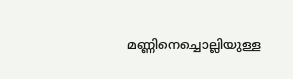മണ്ണിനെച്ചൊല്ലിയുള്ള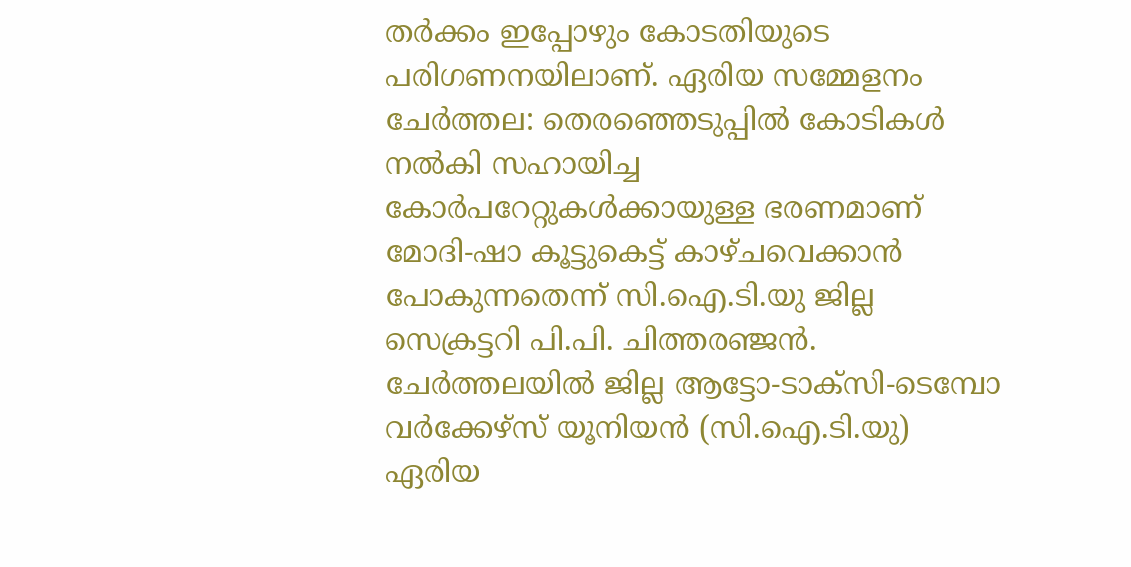തർക്കം ഇപ്പോഴും കോടതിയുടെ പരിഗണനയിലാണ്. ഏരിയ സമ്മേളനം ചേർത്തല: തെരഞ്ഞെടുപ്പിൽ കോടികൾ നൽകി സഹായിച്ച കോർപറേറ്റുകൾക്കായുള്ള ഭരണമാണ് മോദി-ഷാ കൂട്ടുകെട്ട് കാഴ്ചവെക്കാൻ പോകുന്നതെന്ന് സി.ഐ.ടി.യു ജില്ല സെക്രട്ടറി പി.പി. ചിത്തരഞ്ജൻ. ചേർത്തലയിൽ ജില്ല ആട്ടോ-ടാക്സി-ടെമ്പോ വർക്കേഴ്സ് യൂനിയൻ (സി.ഐ.ടി.യു) ഏരിയ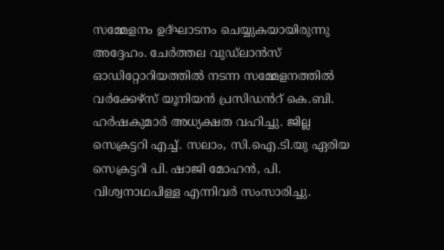സമ്മേളനം ഉദ്ഘാടനം ചെയ്യുകയായിരുന്നു അദ്ദേഹം. ചേർത്തല വുഡ്ലാൻസ് ഓഡിറ്റോറിയത്തിൽ നടന്ന സമ്മേളനത്തിൽ വർക്കേഴ്സ് യൂനിയൻ പ്രസിഡൻറ് കെ.ബി. ഹർഷകുമാർ അധ്യക്ഷത വഹിച്ചു. ജില്ല സെക്രട്ടറി എച്ച്. സലാം, സി.ഐ.ടി.യു ഏരിയ സെക്രട്ടറി പി. ഷാജി മോഹൻ, പി. വിശ്വനാഥപിള്ള എന്നിവർ സംസാരിച്ചു.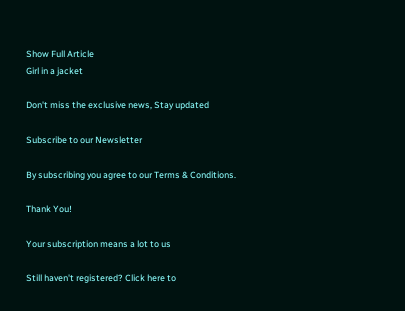Show Full Article
Girl in a jacket

Don't miss the exclusive news, Stay updated

Subscribe to our Newsletter

By subscribing you agree to our Terms & Conditions.

Thank You!

Your subscription means a lot to us

Still haven't registered? Click here to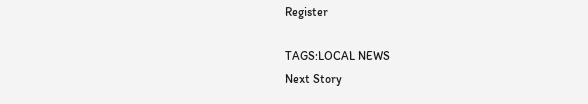Register

TAGS:LOCAL NEWS
Next Story